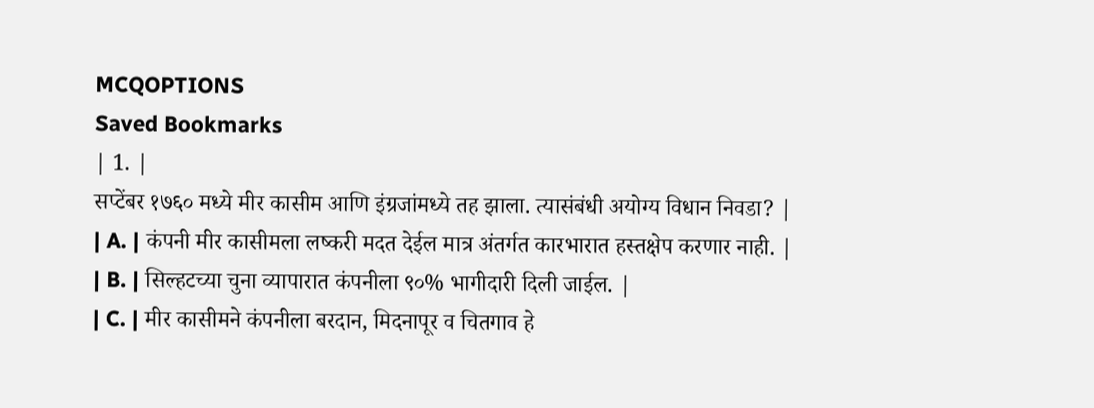MCQOPTIONS
Saved Bookmarks
| 1. |
सप्टेंबर १७६० मध्ये मीर कासीम आणि इंग्रजांमध्ये तह झाला. त्यासंबंधी अयोग्य विधान निवडा? |
| A. | कंपनी मीर कासीमला लष्करी मदत देईल मात्र अंतर्गत कारभारात हस्तक्षेप करणार नाही. |
| B. | सिल्हटच्या चुना व्यापारात कंपनीला ९०% भागीदारी दिली जाईल. |
| C. | मीर कासीमने कंपनीला बरदान, मिदनापूर व चितगाव हे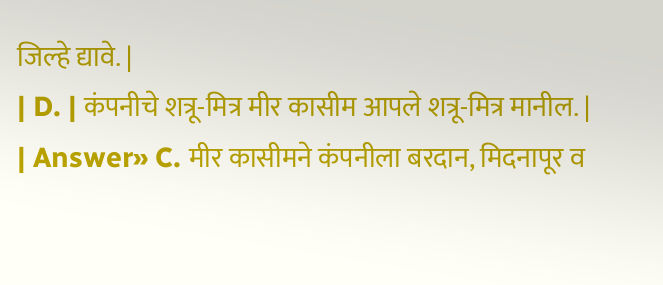जिल्हे द्यावे. |
| D. | कंपनीचे शत्रू-मित्र मीर कासीम आपले शत्रू-मित्र मानील. |
| Answer» C. मीर कासीमने कंपनीला बरदान, मिदनापूर व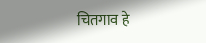चितगाव हे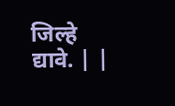जिल्हे द्यावे. | |